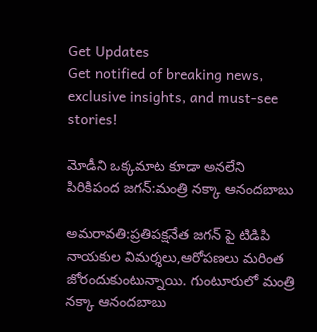Get Updates
Get notified of breaking news, exclusive insights, and must-see stories!

మోడీని ఒక్కమాట కూడా అనలేని పిరికిపంద జగన్‌:మంత్రి నక్కా ఆనందబాబు

అమరావతి:ప్రతిపక్షనేత జగన్ పై టిడిపి నాయకుల విమర్శలు,ఆరోపణలు మరింత జోరందుకుంటున్నాయి. గుంటూరులో మంత్రి నక్కా ఆనందబాబు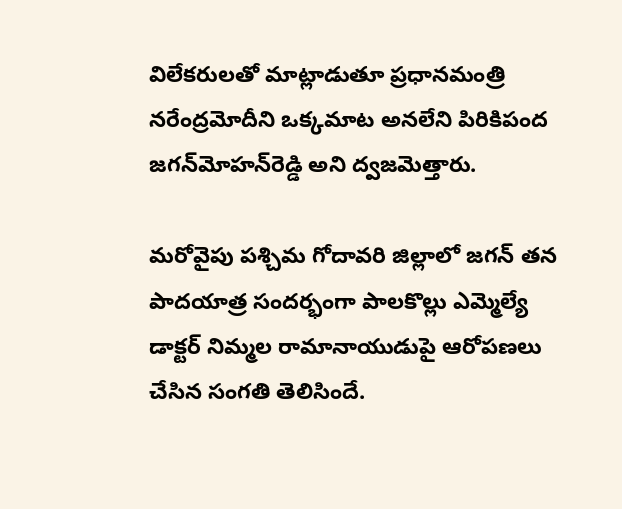విలేకరులతో మాట్లాడుతూ ప్రధానమంత్రి నరేంద్రమోదీని ఒక్కమాట అనలేని పిరికిపంద జగన్‌మోహన్‌రెడ్డి అని ద్వజమెత్తారు.

మరోవైపు పశ్చిమ గోదావరి జిల్లాలో జగన్ తన పాదయాత్ర సందర్భంగా పాలకొల్లు ఎమ్మెల్యే డాక్టర్‌ నిమ్మల రామానాయుడుపై ఆరోపణలు చేసిన సంగతి తెలిసిందే.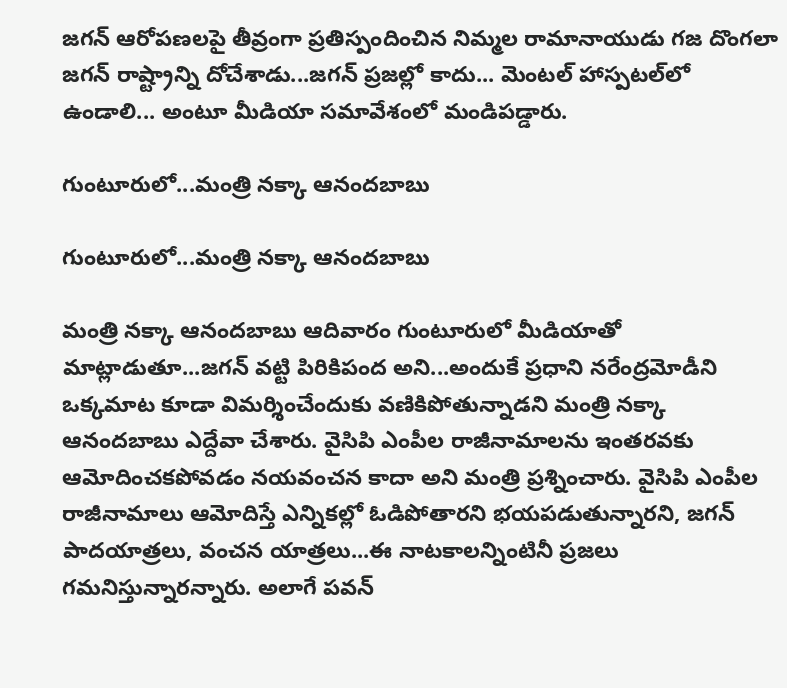జగన్ ఆరోపణలపై తీవ్రంగా ప్రతిస్పందించిన నిమ్మల రామానాయుడు గజ దొంగలా జగన్‌ రాష్ట్రాన్ని దోచేశాడు...జగన్‌ ప్రజల్లో కాదు... మెంటల్‌ హాస్పటల్‌లో ఉండాలి... అంటూ మీడియా సమావేశంలో మండిపడ్డారు.

గుంటూరులో...మంత్రి నక్కా ఆనందబాబు

గుంటూరులో...మంత్రి నక్కా ఆనందబాబు

మంత్రి నక్కా ఆనందబాబు ఆదివారం గుంటూరులో మీడియాతో మాట్లాడుతూ...జగన్ వట్టి పిరికిపంద అని...అందుకే ప్రధాని నరేంద్రమోడీని ఒక్కమాట కూడా విమర్శించేందుకు వణికిపోతున్నాడని మంత్రి నక్కా ఆనందబాబు ఎద్దేవా చేశారు. వైసిపి ఎంపీల రాజీనామాలను ఇంతరవకు ఆమోదించకపోవడం నయవంచన కాదా అని మంత్రి ప్రశ్నించారు. వైసిపి ఎంపీల రాజీనామాలు ఆమోదిస్తే ఎన్నికల్లో ఓడిపోతారని భయపడుతున్నారని, జగన్‌ పాదయాత్రలు, వంచన యాత్రలు...ఈ నాటకాలన్నింటినీ ప్రజలు గమనిస్తున్నారన్నారు. అలాగే పవన్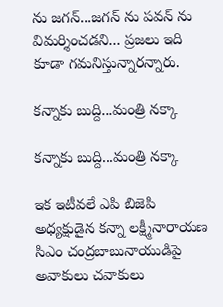ను జగన్‌...జగన్ ను పవన్ ను విమర్శించడని... ప్రజలు ఇది కూడా గమనిస్తున్నారన్నారు.

కన్నాకు బుద్ది...మంత్రి నక్కా

కన్నాకు బుద్ది...మంత్రి నక్కా

ఇక ఇటీవలే ఎపి బిజెపి అధ్యక్షుడైన కన్నా లక్ష్మీనారాయణ సిఎం చంద్రబాబునాయుడిపై అవాకులు చవాకులు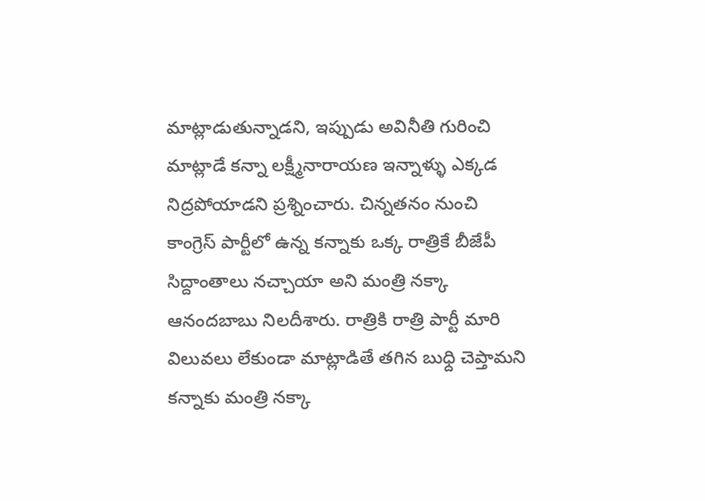మాట్లాడుతున్నాడని, ఇప్పుడు అవినీతి గురించి మాట్లాడే కన్నా లక్ష్మీనారాయణ ఇన్నాళ్ళు ఎక్కడ నిద్రపోయాడని ప్రశ్నించారు. చిన్నతనం నుంచి కాంగ్రెస్‌ పార్టీలో ఉన్న కన్నాకు ఒక్క రాత్రికే బీజేపీ సిద్దాంతాలు నచ్చాయా అని మంత్రి నక్కా ఆనందబాబు నిలదీశారు. రాత్రికి రాత్రి పార్టీ మారి విలువలు లేకుండా మాట్లాడితే తగిన బుధ్ది చెప్తామని కన్నాకు మంత్రి నక్కా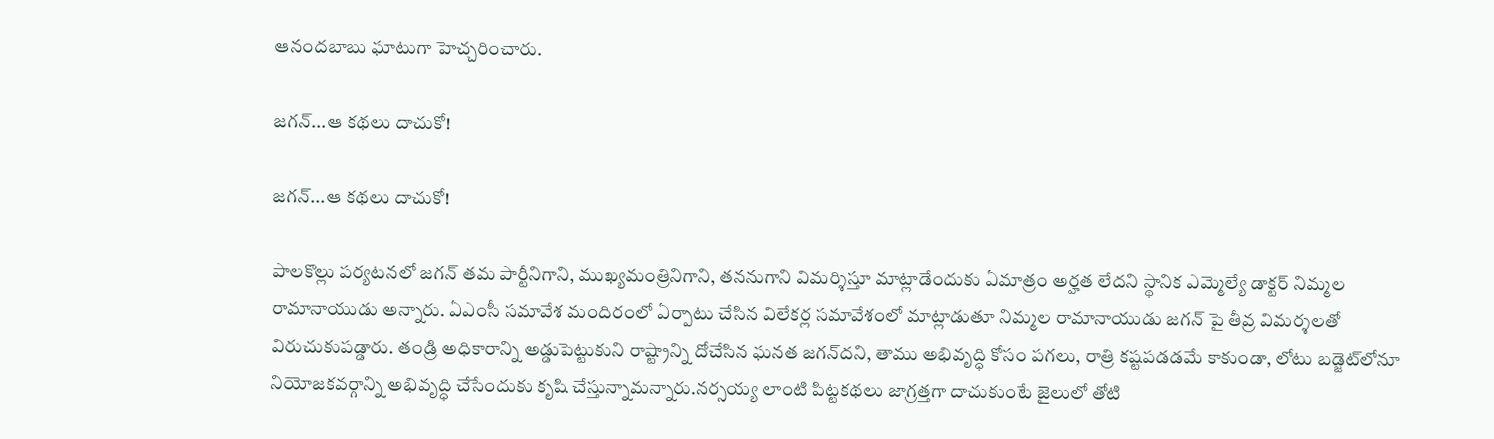ఆనందబాబు ఘాటుగా హెచ్చరించారు.

జగన్...ఆ కథలు దాచుకో!

జగన్...ఆ కథలు దాచుకో!

పాలకొల్లు పర్యటనలో జగన్‌ తమ పార్టీనిగాని, ముఖ్యమంత్రినిగాని, తననుగాని విమర్శిస్తూ మాట్లాడేందుకు ఏమాత్రం అర్హత లేదని స్థానిక ఎమ్మెల్యే డాక్టర్‌ నిమ్మల రామానాయుడు అన్నారు. ఏఎంసీ సమావేశ మందిరంలో ఏర్పాటు చేసిన విలేకర్ల సమావేశంలో మాట్లాడుతూ నిమ్మల రామానాయుడు జగన్ పై తీవ్ర విమర్శలతో విరుచుకుపడ్డారు. తండ్రి అధికారాన్ని అడ్డుపెట్టుకుని రాష్ట్రాన్ని దోచేసిన ఘనత జగన్‌దని, తాము అభివృద్ధి కోసం పగలు, రాత్రి కష్టపడడమే కాకుండా, లోటు బడ్జెట్‌లోనూ నియోజకవర్గాన్ని అభివృద్ధి చేసేందుకు కృషి చేస్తున్నామన్నారు.నర్సయ్య లాంటి పిట్టకథలు జాగ్రత్తగా దాచుకుంటే జైలులో తోటి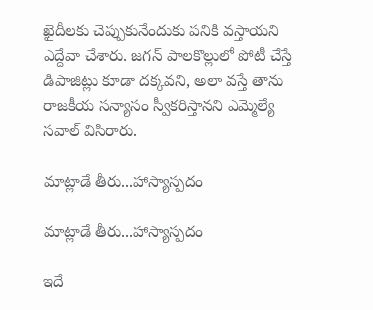ఖైదీలకు చెప్పుకునేందుకు పనికి వస్తాయని ఎద్దేవా చేశారు. జగన్‌ పాలకొల్లులో పోటీ చేస్తే డిపాజిట్లు కూడా దక్కవని, అలా వస్తే తాను రాజకీయ సన్యాసం స్వీకరిస్తానని ఎమ్మెల్యే సవాల్‌ విసిరారు.

మాట్లాడే తీరు...హాస్యాస్పదం

మాట్లాడే తీరు...హాస్యాస్పదం

ఇదే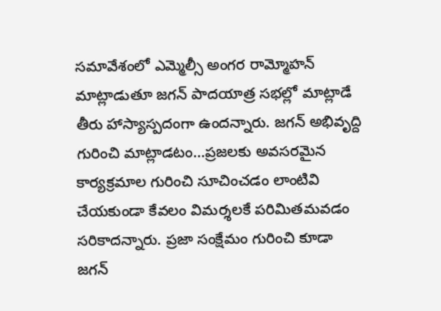సమావేశంలో ఎమ్మెల్సీ అంగర రామ్మోహన్‌ మాట్లాడుతూ జగన్‌ పాదయాత్ర సభల్లో మాట్లాడే తీరు హాస్యాస్పదంగా ఉందన్నారు. జగన్ అభివృద్ది గురించి మాట్లాడటం...ప్రజలకు అవసరమైన కార్యక్రమాల గురించి సూచించడం లాంటివి చేయకుండా కేవలం విమర్శలకే పరిమితమవడం సరికాదన్నారు. ప్రజా సంక్షేమం గురించి కూడా జగన్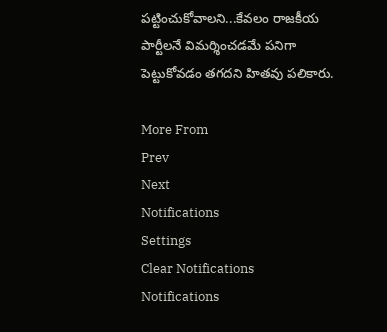పట్టించుకోవాలని...కేవలం రాజకీయ పార్టీలనే విమర్శించడమే పనిగా పెట్టుకోవడం తగదని హితవు పలికారు.

More From
Prev
Next
Notifications
Settings
Clear Notifications
Notifications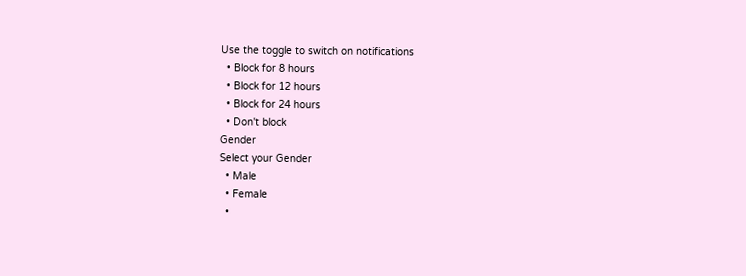Use the toggle to switch on notifications
  • Block for 8 hours
  • Block for 12 hours
  • Block for 24 hours
  • Don't block
Gender
Select your Gender
  • Male
  • Female
  •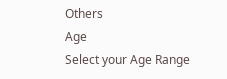Others
Age
Select your Age Range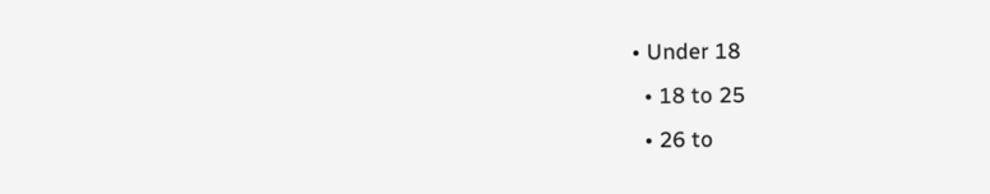• Under 18
  • 18 to 25
  • 26 to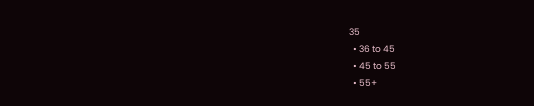35
  • 36 to 45
  • 45 to 55
  • 55+